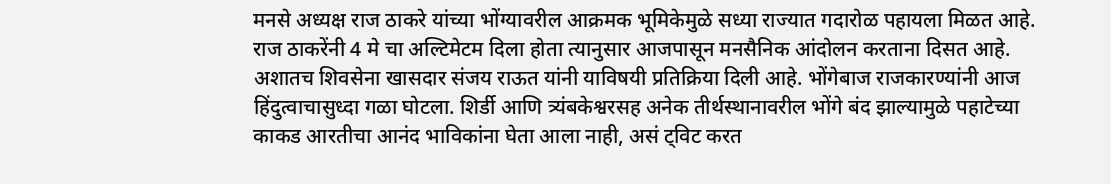मनसे अध्यक्ष राज ठाकरे यांच्या भोंग्यावरील आक्रमक भूमिकेमुळे सध्या राज्यात गदारोळ पहायला मिळत आहे. राज ठाकरेंनी 4 मे चा अल्टिमेटम दिला होता त्यानुसार आजपासून मनसैनिक आंदोलन करताना दिसत आहे.
अशातच शिवसेना खासदार संजय राऊत यांनी याविषयी प्रतिक्रिया दिली आहे. भोंगेबाज राजकारण्यांनी आज हिंदुत्वाचासुध्दा गळा घोटला. शिर्डी आणि त्र्यंबकेश्वरसह अनेक तीर्थस्थानावरील भोंगे बंद झाल्यामुळे पहाटेच्या काकड आरतीचा आनंद भाविकांना घेता आला नाही, असं ट्विट करत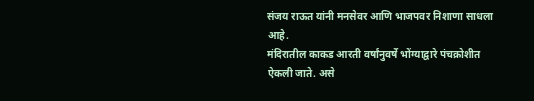संजय राऊत यांनी मनसेवर आणि भाजपवर निशाणा साधला आहे.
मंदिरातील काकड आरती वर्षांनुवर्षे भोंग्याद्वारे पंचक्रोशीत ऐकली जाते. असे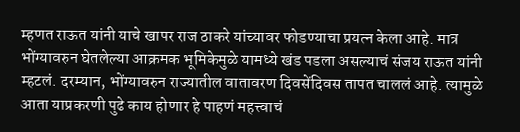म्हणत राऊत यांनी याचे खापर राज ठाकरे यांच्यावर फोडण्याचा प्रयत्न केला आहे. मात्र भोंग्यावरुन घेतलेल्या आक्रमक भूमिकेमुळे यामध्ये खंड पडला असल्याचं संजय राऊत यांनी म्हटलं. दरम्यान, भोंग्यावरुन राज्यातील वातावरण दिवसेंदिवस तापत चाललं आहे. त्यामुळे आता याप्रकरणी पुढे काय होणार हे पाहणं महत्त्वाचं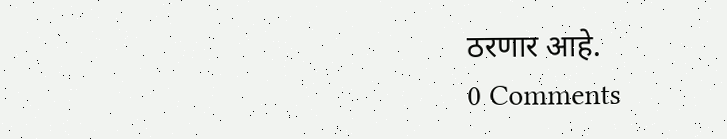ठरणार आहे.
0 Comments